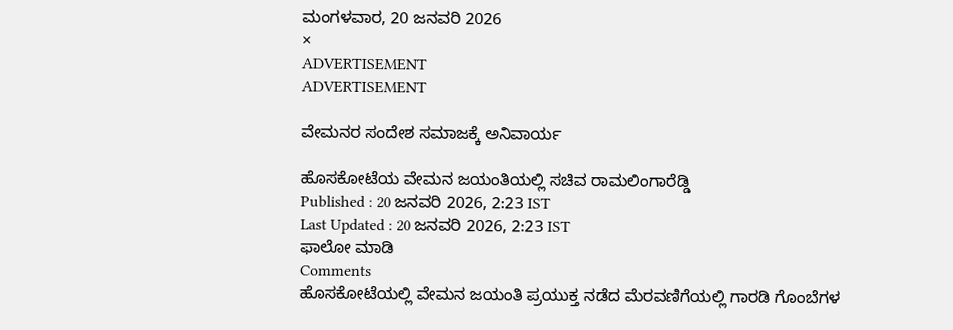ಮಂಗಳವಾರ, 20 ಜನವರಿ 2026
×
ADVERTISEMENT
ADVERTISEMENT

ವೇಮನರ ಸಂದೇಶ ಸಮಾಜಕ್ಕೆ ಅನಿವಾರ್ಯ

ಹೊಸಕೋಟೆಯ ವೇಮನ ಜಯಂತಿಯಲ್ಲಿ ಸಚಿವ ರಾಮಲಿಂಗಾರೆಡ್ಡಿ
Published : 20 ಜನವರಿ 2026, 2:23 IST
Last Updated : 20 ಜನವರಿ 2026, 2:23 IST
ಫಾಲೋ ಮಾಡಿ
Comments
ಹೊಸಕೋಟೆಯಲ್ಲಿ ವೇಮನ ಜಯಂತಿ ಪ್ರಯುಕ್ತ ನಡೆದ ಮೆರವಣಿಗೆಯಲ್ಲಿ ಗಾರಡಿ ಗೊಂಬೆಗಳ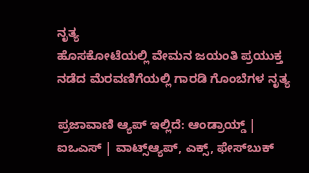ನೃತ್ಯ
ಹೊಸಕೋಟೆಯಲ್ಲಿ ವೇಮನ ಜಯಂತಿ ಪ್ರಯುಕ್ತ ನಡೆದ ಮೆರವಣಿಗೆಯಲ್ಲಿ ಗಾರಡಿ ಗೊಂಬೆಗಳ ನೃತ್ಯ

ಪ್ರಜಾವಾಣಿ ಆ್ಯಪ್ ಇಲ್ಲಿದೆ: ಆಂಡ್ರಾಯ್ಡ್ | ಐಒಎಸ್ | ವಾಟ್ಸ್ಆ್ಯಪ್, ಎಕ್ಸ್, ಫೇಸ್‌ಬುಕ್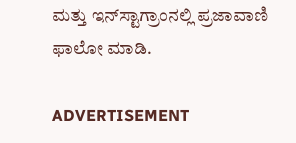ಮತ್ತು ಇನ್‌ಸ್ಟಾಗ್ರಾಂನಲ್ಲಿ ಪ್ರಜಾವಾಣಿ ಫಾಲೋ ಮಾಡಿ.

ADVERTISEMENT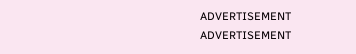ADVERTISEMENT
ADVERTISEMENT